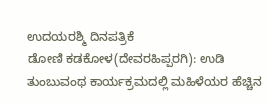ಉದಯರಶ್ಮಿ ದಿನಪತ್ರಿಕೆ
ಡೋಣಿ ಕಡಕೋಳ(ದೇವರಹಿಪ್ಪರಗಿ): ಉಡಿ ತುಂಬುವಂಥ ಕಾರ್ಯಕ್ರಮದಲ್ಲಿ ಮಹಿಳೆಯರ ಹೆಚ್ಚಿನ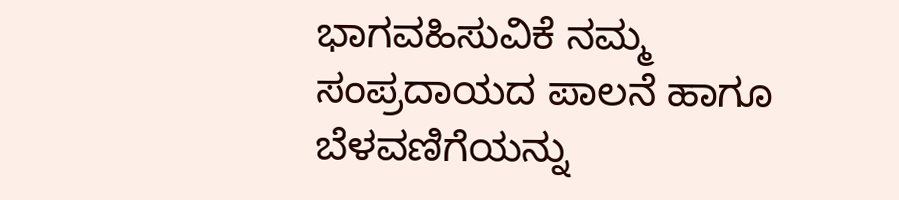ಭಾಗವಹಿಸುವಿಕೆ ನಮ್ಮ ಸಂಪ್ರದಾಯದ ಪಾಲನೆ ಹಾಗೂ ಬೆಳವಣಿಗೆಯನ್ನು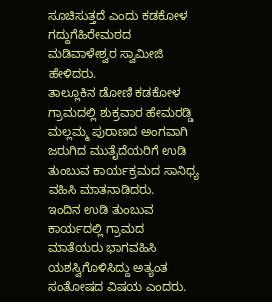ಸೂಚಿಸುತ್ತದೆ ಎಂದು ಕಡಕೋಳ ಗದ್ದುಗೆಹಿರೇಮಠದ ಮಡಿವಾಳೇಶ್ವರ ಸ್ವಾಮೀಜಿ ಹೇಳಿದರು.
ತಾಲ್ಲೂಕಿನ ಡೋಣಿ ಕಡಕೋಳ ಗ್ರಾಮದಲ್ಲಿ ಶುಕ್ರವಾರ ಹೇಮರಡ್ಡಿ ಮಲ್ಲಮ್ಮ ಪುರಾಣದ ಅಂಗವಾಗಿ ಜರುಗಿದ ಮುತೈದೆಯರಿಗೆ ಉಡಿ ತುಂಬುವ ಕಾರ್ಯಕ್ರಮದ ಸಾನಿಧ್ಯ ವಹಿಸಿ ಮಾತನಾಡಿದರು.
ಇಂದಿನ ಉಡಿ ತುಂಬುವ ಕಾರ್ಯದಲ್ಲಿ ಗ್ರಾಮದ ಮಾತೆಯರು ಭಾಗವಹಿಸಿ ಯಶಸ್ವಿಗೊಳಿಸಿದ್ದು ಅತ್ಯಂತ ಸಂತೋಷದ ವಿಷಯ ಎಂದರು.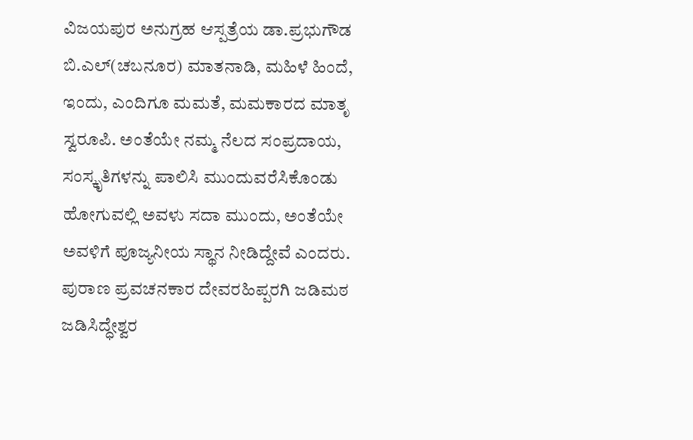ವಿಜಯಪುರ ಅನುಗ್ರಹ ಆಸ್ಪತ್ರೆಯ ಡಾ.ಪ್ರಭುಗೌಡ ಬಿ.ಎಲ್(ಚಬನೂರ) ಮಾತನಾಡಿ, ಮಹಿಳೆ ಹಿಂದೆ, ಇಂದು, ಎಂದಿಗೂ ಮಮತೆ, ಮಮಕಾರದ ಮಾತೃ ಸ್ವರೂಪಿ. ಅಂತೆಯೇ ನಮ್ಮ ನೆಲದ ಸಂಪ್ರದಾಯ, ಸಂಸ್ಕೃತಿಗಳನ್ನು ಪಾಲಿಸಿ ಮುಂದುವರೆಸಿಕೊಂಡು ಹೋಗುವಲ್ಲಿ ಅವಳು ಸದಾ ಮುಂದು, ಅಂತೆಯೇ ಅವಳಿಗೆ ಪೂಜ್ಯನೀಯ ಸ್ಥಾನ ನೀಡಿದ್ದೇವೆ ಎಂದರು.
ಪುರಾಣ ಪ್ರವಚನಕಾರ ದೇವರಹಿಪ್ಪರಗಿ ಜಡಿಮಠ ಜಡಿಸಿದ್ಧೇಶ್ವರ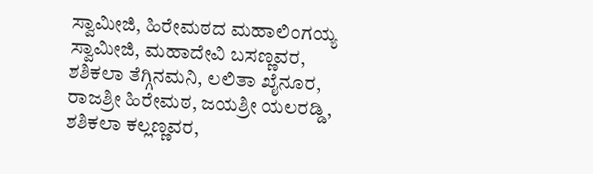ಸ್ವಾಮೀಜಿ, ಹಿರೇಮಠದ ಮಹಾಲಿಂಗಯ್ಯ ಸ್ವಾಮೀಜಿ, ಮಹಾದೇವಿ ಬಸಣ್ಣವರ, ಶಶಿಕಲಾ ತೆಗ್ಗಿನಮನಿ, ಲಲಿತಾ ಖೈನೂರ, ರಾಜಶ್ರೀ ಹಿರೇಮಠ, ಜಯಶ್ರೀ ಯಲರಡ್ಡಿ, ಶಶಿಕಲಾ ಕಲ್ಲಣ್ಣವರ,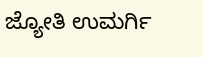ಜ್ಯೋತಿ ಉಮರ್ಗಿ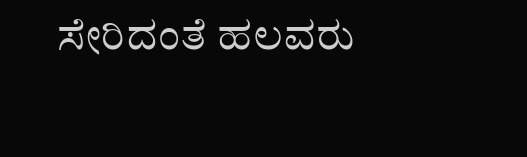ಸೇರಿದಂತೆ ಹಲವರು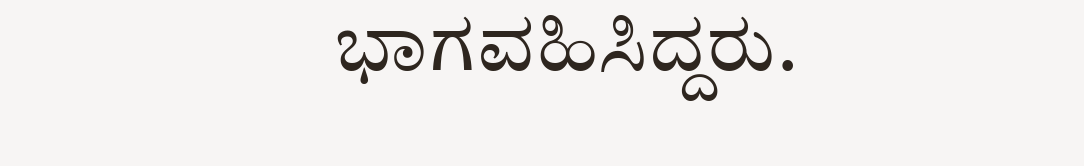ಭಾಗವಹಿಸಿದ್ದರು.